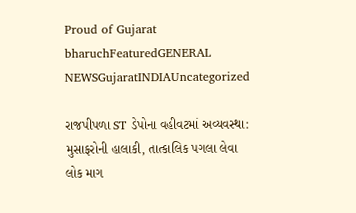Proud of Gujarat
bharuchFeaturedGENERAL NEWSGujaratINDIAUncategorized

રાજપીપળા ST ડેપોના વહીવટમાં અવ્યવસ્થા: મુસાફરોની હાલાકી, તાત્કાલિક પગલા લેવા લોક માગ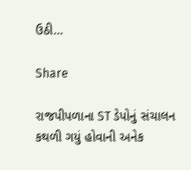ઉઠી…

Share

રાજપીપળાના ST ડેપોનું સંચાલન કથળી ગયું હોવાની અનેક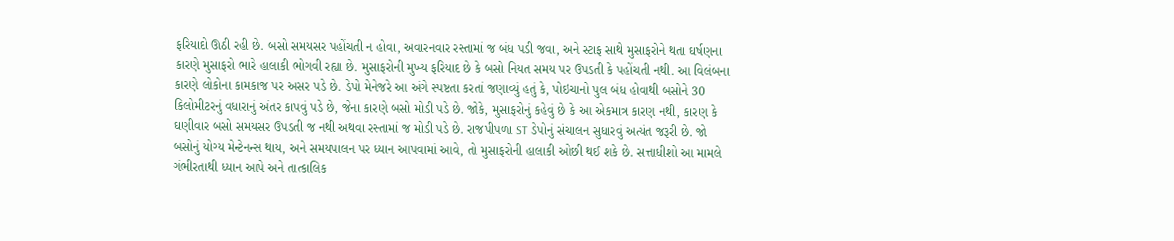ફરિયાદો ઊઠી રહી છે. બસો સમયસર પહોંચતી ન હોવા, અવારનવાર રસ્તામાં જ બંધ પડી જવા, અને સ્ટાફ સાથે મુસાફરોને થતા ઘર્ષણના કારણે મુસાફરો ભારે હાલાકી ભોગવી રહ્યા છે. મુસાફરોની મુખ્ય ફરિયાદ છે કે બસો નિયત સમય પર ઉપડતી કે પહોંચતી નથી. આ વિલંબના કારણે લોકોના કામકાજ પર અસર પડે છે. ડેપો મેનેજરે આ અંગે સ્પષ્ટતા કરતાં જણાવ્યું હતું કે, પોઇચાનો પુલ બંધ હોવાથી બસોને 30 કિલોમીટરનું વધારાનું અંતર કાપવું પડે છે, જેના કારણે બસો મોડી પડે છે. જોકે, મુસાફરોનું કહેવું છે કે આ એકમાત્ર કારણ નથી, કારણ કે ઘણીવાર બસો સમયસર ઉપડતી જ નથી અથવા રસ્તામાં જ મોડી પડે છે. રાજપીપળા ST ડેપોનું સંચાલન સુધારવું અત્યંત જરૂરી છે. જો બસોનું યોગ્ય મેન્ટેનન્સ થાય, અને સમયપાલન પર ધ્યાન આપવામાં આવે, તો મુસાફરોની હાલાકી ઓછી થઈ શકે છે. સત્તાધીશો આ મામલે ગંભીરતાથી ધ્યાન આપે અને તાત્કાલિક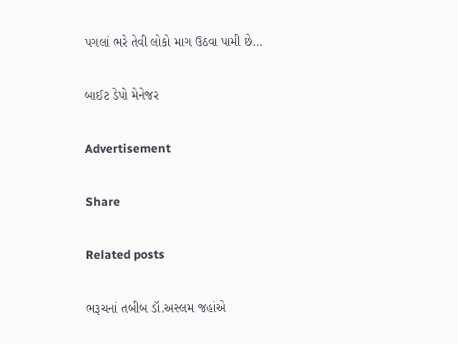પગલાં ભરે તેવી લોકો માગ ઉઠવા પામી છે…

બાઈટ ડેપો મેનેજર

Advertisement

Share

Related posts

ભરૂચનાં તબીબ ડૉ.અસ્લમ જહાંએ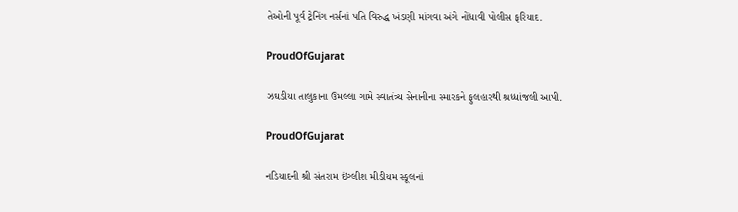તેઓની પૂર્વ ટ્રેનિંગ નર્સનાં પતિ વિરુદ્ધ ખંડણી માંગવા અંગે નોંધાવી પોલીસ ફરિયાદ.

ProudOfGujarat

ઝઘડીયા તાલુકાના ઉમલ્લા ગામે સ્વાતંત્ર્ય સેનાનીના સ્મારકને ફુલહારથી શ્રધ્ધાંજલી આપી.

ProudOfGujarat

નડિયાદની શ્રી સંતરામ ઇંગ્લીશ મીડીયમ સ્કૂલનાં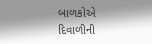બાળકોએ દિવાળીની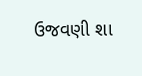ઉજવણી શા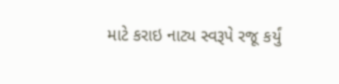માટે કરાઇ નાટ્ય સ્વરૂપે રજૂ કર્યું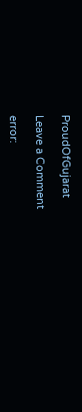ProudOfGujarat

Leave a Comment

error: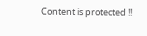Content is protected !!